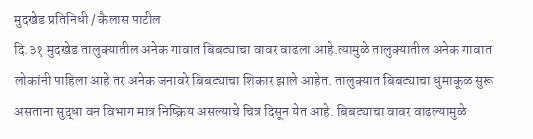मुदखेड प्रतिनिधी / कैलास पाटील
दि.३१ मुदखेड तालुक्यातील अनेक गावात बिबट्याचा वावर वाढला आहे.त्यामुळे तालुक्यातील अनेक गावात लोकांनी पाहिला आहे तर अनेक जनावरे बिबट्याचा शिकार झाले आहेत. तालुक्यात बिबट्याचा धुमाकूळ सुरू असताना सुद्धा वन विभाग मात्र निष्क्रिय असल्याचे चित्र दिसून येत आहे. बिबट्याचा वावर वाढल्यामुळे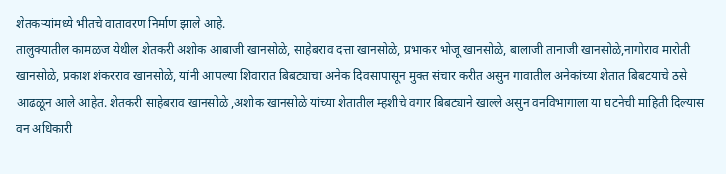शेतकऱ्यांमध्ये भीतचे वातावरण निर्माण झाले आहे.
तालुक्यातील कामळज येथील शेतकरी अशोक आबाजी खानसोळे, साहेबराव दत्ता खानसोळे, प्रभाकर भोजू खानसोळे, बालाजी तानाजी खानसोळे,नागोराव मारोती खानसोळे, प्रकाश शंकरराव खानसोळे, यांनी आपल्या शिवारात बिबट्याचा अनेक दिवसापासून मुक्त संचार करीत असुन गावातील अनेकांच्या शेतात बिबटयाचे ठसे आढळून आले आहेत. शेतकरी साहेबराव खानसोळे ,अशोक खानसोळे यांच्या शेतातील म्हशीचे वगार बिबट्याने खाल्ले असुन वनविभागाला या घटनेची माहिती दिल्यास वन अधिकारी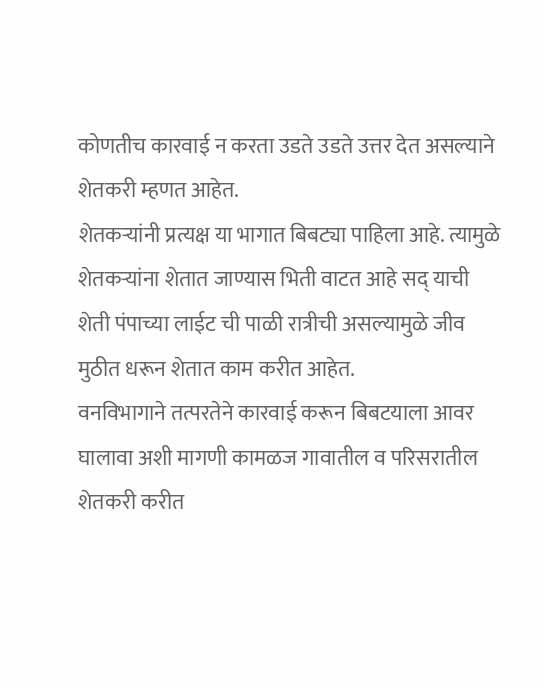कोणतीच कारवाई न करता उडते उडते उत्तर देत असल्याने शेतकरी म्हणत आहेत.
शेतकऱ्यांनी प्रत्यक्ष या भागात बिबट्या पाहिला आहे. त्यामुळे शेतकऱ्यांना शेतात जाण्यास भिती वाटत आहे सद् याची शेती पंपाच्या लाईट ची पाळी रात्रीची असल्यामुळे जीव मुठीत धरून शेतात काम करीत आहेत.
वनविभागाने तत्परतेने कारवाई करून बिबटयाला आवर घालावा अशी मागणी कामळज गावातील व परिसरातील शेतकरी करीत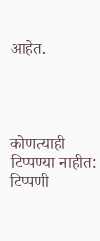आहेत.




कोणत्याही टिप्पण्या नाहीत:
टिप्पणी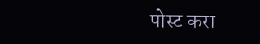पोस्ट करा